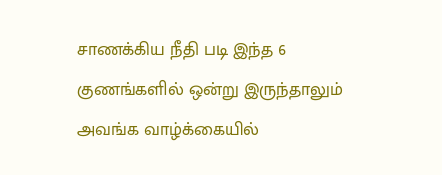சாணக்கிய நீதி படி இந்த 6 குணங்களில் ஒன்று இருந்தாலும் அவங்க வாழ்க்கையில்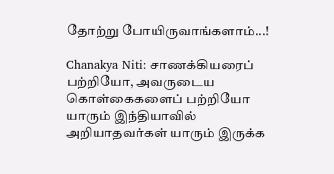தோற்று போயிருவாங்களாம்...!

Chanakya Niti: சாணக்கியரைப் பற்றியோ, அவருடைய கொள்கைகளைப் பற்றியோ யாரும் இந்தியாவில் அறியாதவர்கள் யாரும் இருக்க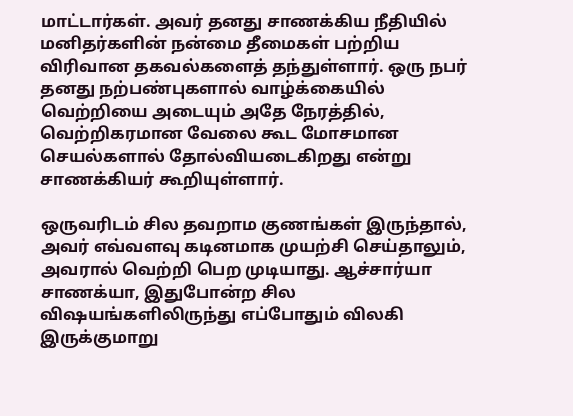மாட்டார்கள். அவர் தனது சாணக்கிய நீதியில் மனிதர்களின் நன்மை தீமைகள் பற்றிய விரிவான தகவல்களைத் தந்துள்ளார். ஒரு நபர் தனது நற்பண்புகளால் வாழ்க்கையில் வெற்றியை அடையும் அதே நேரத்தில், வெற்றிகரமான வேலை கூட மோசமான செயல்களால் தோல்வியடைகிறது என்று சாணக்கியர் கூறியுள்ளார்.

ஒருவரிடம் சில தவறாம குணங்கள் இருந்தால், அவர் எவ்வளவு கடினமாக முயற்சி செய்தாலும், அவரால் வெற்றி பெற முடியாது. ஆச்சார்யா சாணக்யா, இதுபோன்ற சில விஷயங்களிலிருந்து எப்போதும் விலகி இருக்குமாறு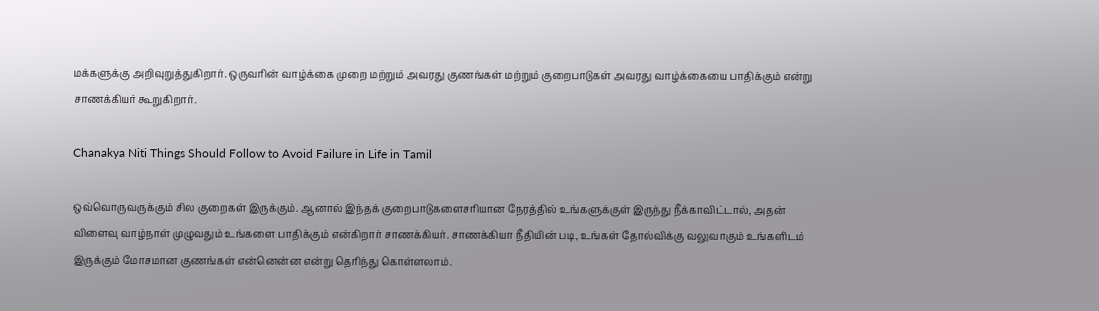மக்களுக்கு அறிவுறுத்துகிறார். ஒருவரின் வாழ்க்கை முறை மற்றும் அவரது குணங்கள் மற்றும் குறைபாடுகள் அவரது வாழ்க்கையை பாதிக்கும் என்று சாணக்கியர் கூறுகிறார்.

Chanakya Niti Things Should Follow to Avoid Failure in Life in Tamil

ஒவ்வொருவருக்கும் சில குறைகள் இருக்கும். ஆனால் இந்தக் குறைபாடுகளைசரியான நேரத்தில் உங்களுக்குள் இருந்து நீக்காவிட்டால், அதன் விளைவு வாழ்நாள் முழுவதும் உங்களை பாதிக்கும் என்கிறார் சாணக்கியர். சாணக்கியா நீதியின் படி, உங்கள் தோல்விக்கு வலுவாகும் உங்களிடம் இருக்கும் மோசமான குணங்கள் என்னென்ன என்று தெரிந்து கொள்ளலாம்.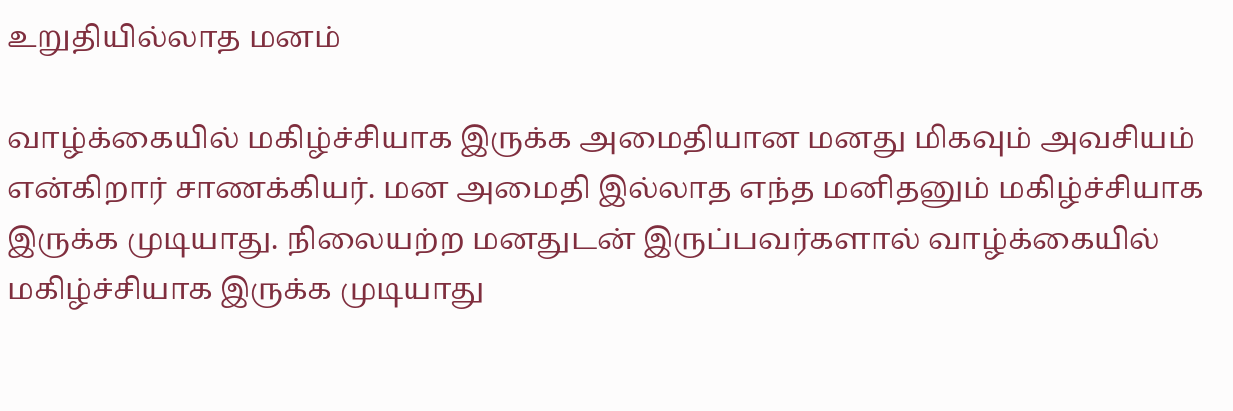உறுதியில்லாத மனம்

வாழ்க்கையில் மகிழ்ச்சியாக இருக்க அமைதியான மனது மிகவும் அவசியம் என்கிறார் சாணக்கியர். மன அமைதி இல்லாத எந்த மனிதனும் மகிழ்ச்சியாக இருக்க முடியாது. நிலையற்ற மனதுடன் இருப்பவர்களால் வாழ்க்கையில் மகிழ்ச்சியாக இருக்க முடியாது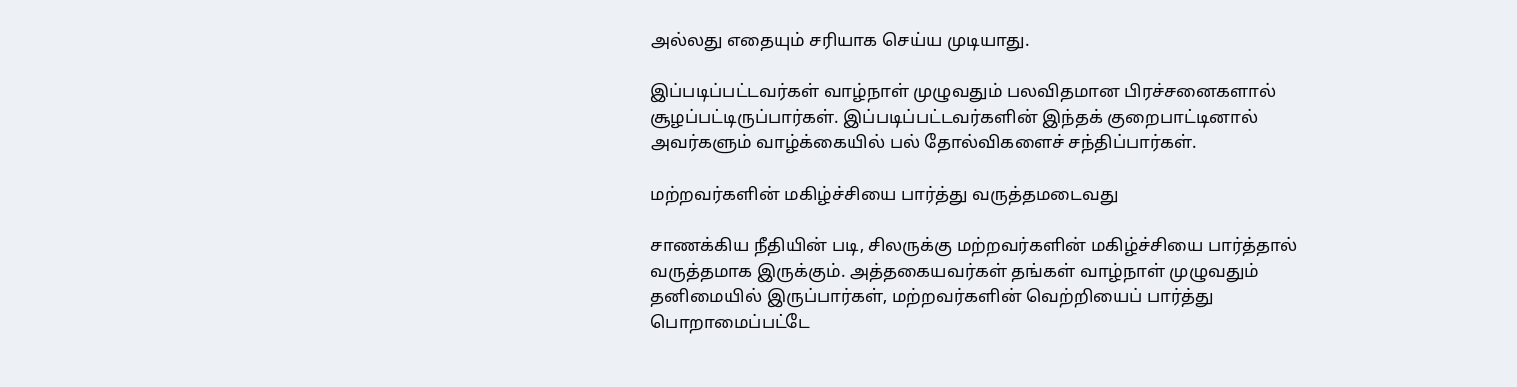அல்லது எதையும் சரியாக செய்ய முடியாது.

இப்படிப்பட்டவர்கள் வாழ்நாள் முழுவதும் பலவிதமான பிரச்சனைகளால் சூழப்பட்டிருப்பார்கள். இப்படிப்பட்டவர்களின் இந்தக் குறைபாட்டினால் அவர்களும் வாழ்க்கையில் பல் தோல்விகளைச் சந்திப்பார்கள்.

மற்றவர்களின் மகிழ்ச்சியை பார்த்து வருத்தமடைவது

சாணக்கிய நீதியின் படி, சிலருக்கு மற்றவர்களின் மகிழ்ச்சியை பார்த்தால் வருத்தமாக இருக்கும். அத்தகையவர்கள் தங்கள் வாழ்நாள் முழுவதும் தனிமையில் இருப்பார்கள், மற்றவர்களின் வெற்றியைப் பார்த்து பொறாமைப்பட்டே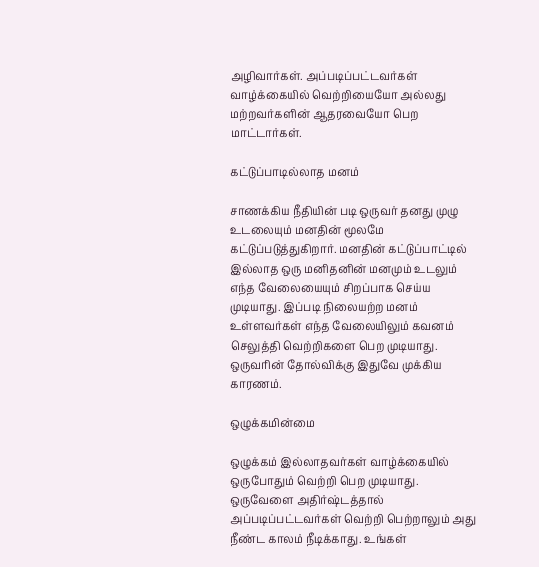அழிவார்கள். அப்படிப்பட்டவர்கள் வாழ்க்கையில் வெற்றியையோ அல்லது மற்றவர்களின் ஆதரவையோ பெற மாட்டார்கள்.

கட்டுப்பாடில்லாத மனம்

சாணக்கிய நீதியின் படி ஒருவர் தனது முழு உடலையும் மனதின் மூலமே கட்டுப்படுத்துகிறார். மனதின் கட்டுப்பாட்டில் இல்லாத ஒரு மனிதனின் மனமும் உடலும் எந்த வேலையையும் சிறப்பாக செய்ய முடியாது. இப்படி நிலையற்ற மனம் உள்ளவர்கள் எந்த வேலையிலும் கவனம் செலுத்தி வெற்றிகளை பெற முடியாது. ஒருவரின் தோல்விக்கு இதுவே முக்கிய காரணம்.

ஒழுக்கமின்மை

ஒழுக்கம் இல்லாதவர்கள் வாழ்க்கையில் ஒருபோதும் வெற்றி பெற முடியாது. ஒருவேளை அதிர்ஷ்டத்தால் அப்படிப்பட்டவர்கள் வெற்றி பெற்றாலும் அது நீண்ட காலம் நீடிக்காது. உங்கள்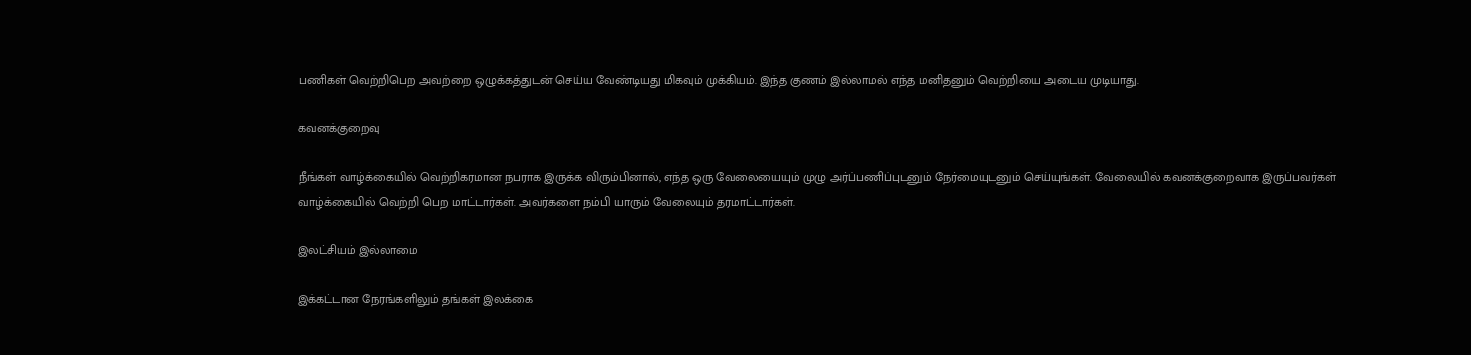பணிகள் வெற்றிபெற அவற்றை ஒழுக்கத்துடன் செய்ய வேண்டியது மிகவும் முக்கியம். இந்த குணம் இல்லாமல் எந்த மனிதனும் வெற்றியை அடைய முடியாது.

கவனக்குறைவு

நீங்கள் வாழ்க்கையில் வெற்றிகரமான நபராக இருக்க விரும்பினால், எந்த ஒரு வேலையையும் முழு அர்ப்பணிப்புடனும் நேர்மையுடனும் செய்யுங்கள். வேலையில் கவனக்குறைவாக இருப்பவர்கள் வாழ்க்கையில் வெற்றி பெற மாட்டார்கள். அவர்களை நம்பி யாரும் வேலையும் தரமாட்டார்கள்.

இலட்சியம் இல்லாமை

இக்கட்டான நேரங்களிலும் தங்கள் இலக்கை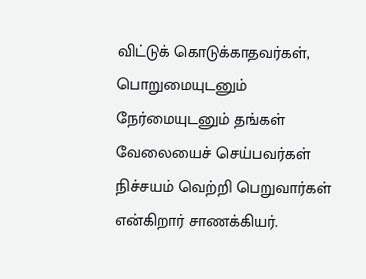விட்டுக் கொடுக்காதவர்கள், பொறுமையுடனும் நேர்மையுடனும் தங்கள் வேலையைச் செய்பவர்கள் நிச்சயம் வெற்றி பெறுவார்கள் என்கிறார் சாணக்கியர்.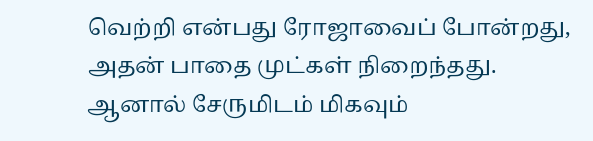வெற்றி என்பது ரோஜாவைப் போன்றது, அதன் பாதை முட்கள் நிறைந்தது. ஆனால் சேருமிடம் மிகவும்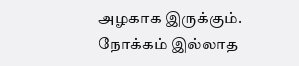அழகாக இருக்கும். நோக்கம் இல்லாத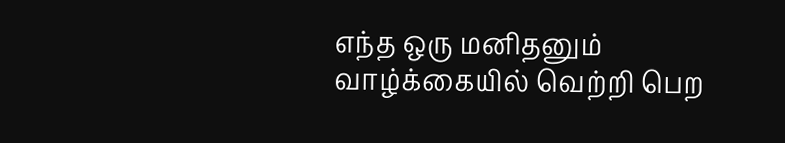எந்த ஒரு மனிதனும் வாழ்க்கையில் வெற்றி பெற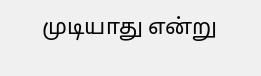முடியாது என்று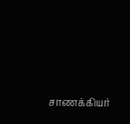சாணக்கியர்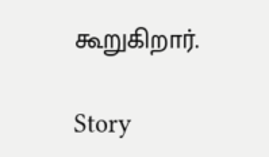கூறுகிறார்.

Story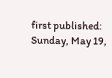first published: Sunday, May 19,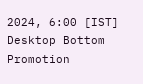2024, 6:00 [IST]
Desktop Bottom Promotion